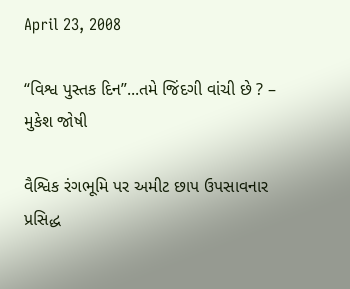April 23, 2008

“વિશ્વ પુસ્તક દિન”...તમે જિંદગી વાંચી છે ? – મુકેશ જોષી

વૈશ્વિક રંગભૂમિ પર અમીટ છાપ ઉપસાવનાર પ્રસિદ્ધ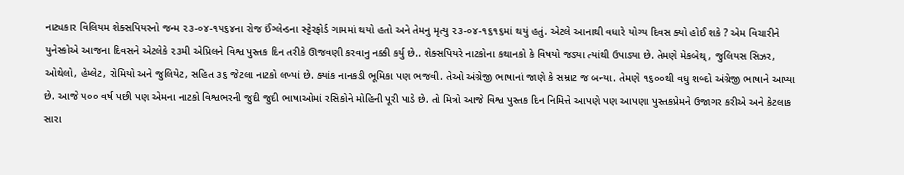નાટ્યકાર વિલિયમ શેક્સપિયરનો જન્મ ૨૩-૦૪-૧૫૬૪ના રોજ ઈંગ્લેન્ડના સ્ટ્ટેરફોર્ડ ગામમાં થયો હતો અને તેમનુ મૃત્યુ ૨૩-૦૪-૧૬૧૬માં થયું હતું. એટલે આનાથી વધારે યોગ્ય દિવસ ક્યો હોઈ શકે ? એમ વિચારીને યુનેસ્કોએ આજના દિવસને એટલેકે ૨૩મી એપ્રિલને વિશ્વ પુસ્તક દિન તરીકે ઊજવણી કરવાનુ નક્કી કર્યુ છે.. શેક્સપિયરે નાટકોના કથાનકો કે વિષયો જડ્યા ત્યાંથી ઉપાડ્યા છે. તેમણે મેકબેથ્ , જુલિયસ સિઝર, ઓથેલો, હેમ્લેટ, રોમિયો અને જુલિયેટ, સહિત ૩૬ જેટલા નાટકો લખ્યાં છે. ક્યાંક નાનકડી ભૂમિકા પણ ભજવી. તેઓ અંગ્રેજી ભાષાનાં જાણે કે સમ્રાટ જ બન્યા. તેમણે ૧૬૦૦થી વધુ શબ્દો અંગ્રેજી ભાષાને આપ્યા છે. આજે ૫૦૦ વર્ષ પછી પણ એમના નાટકો વિશ્વભરની જુદી જુદી ભાષાઓમાં રસિકોને મોહિની પૂરી પાડે છે. તો મિત્રો આજે વિશ્વ પુસ્તક દિન નિમિત્તે આપણે પણ આપણા પુસ્તકપ્રેમને ઉજાગર કરીએ અને કેટલાક સારા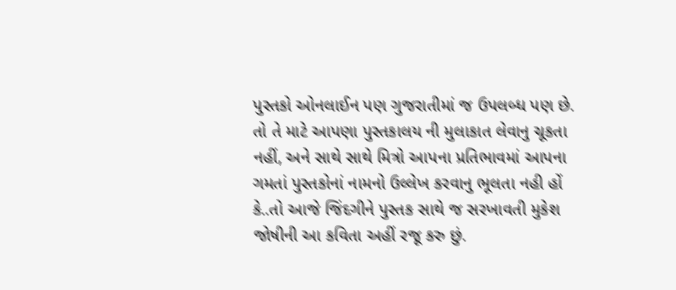પુસ્તકો ઓનલાઈન પણ ગુજરાતીમાં જ ઉપલબ્ધ પણ છે. તો તે માટે આપણા પુસ્તકાલય ની મુલાકાત લેવાનુ ચૂકતા નહીં, અને સાથે સાથે મિત્રો આપના પ્રતિભાવમાં આપના ગમતાં પુસ્તકોનાં નામનો ઉલ્લેખ કરવાનુ ભૂલતા નહી હોં કે..તો આજે જિંદગીને પુસ્તક સાથે જ સરખાવતી મુકેશ જોષીની આ કવિતા અહીં રજૂ કરુ છું.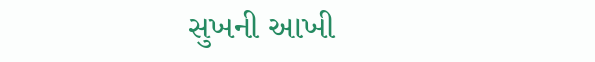સુખની આખી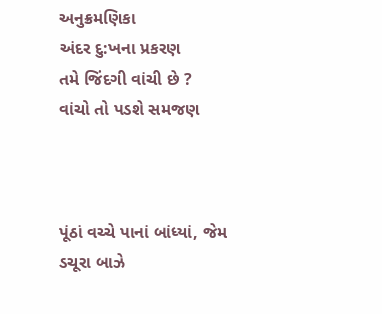અનુક્રમણિકા
અંદર દુ:ખના પ્રકરણ
તમે જિંદગી વાંચી છે ?
વાંચો તો પડશે સમજણ



પૂંઠાં વચ્ચે પાનાં બાંધ્યાં, જેમ ડચૂરા બાઝે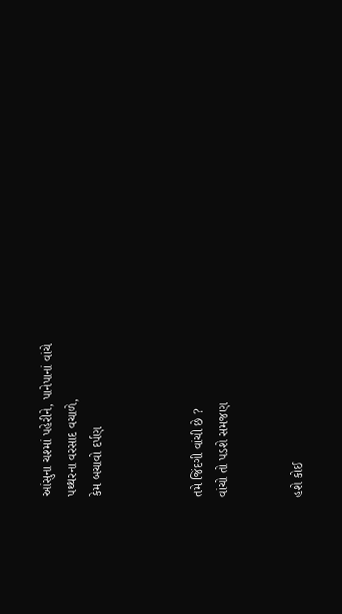આંસુના ચશ્માં પહેરીને, પાનેપાનાં વાંચે
પથ્થરના વરસાદ વચાળે,
કેમ બચાવો દર્પણ



તમે જિંદગી વાંચી છે ?
વાંચો તો પડશે સમજણ


હશે કોઈ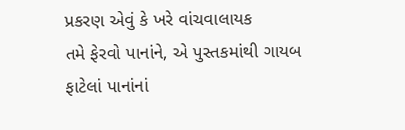પ્રકરણ એવું કે ખરે વાંચવાલાયક
તમે ફેરવો પાનાંને, એ પુસ્તકમાંથી ગાયબ
ફાટેલાં પાનાંનાં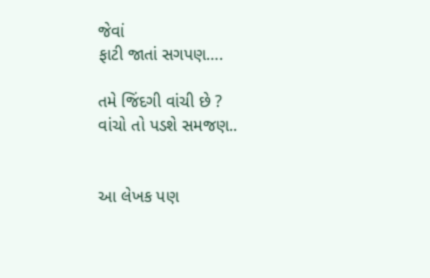જેવાં
ફાટી જાતાં સગપણ….

તમે જિંદગી વાંચી છે ?
વાંચો તો પડશે સમજણ..


આ લેખક પણ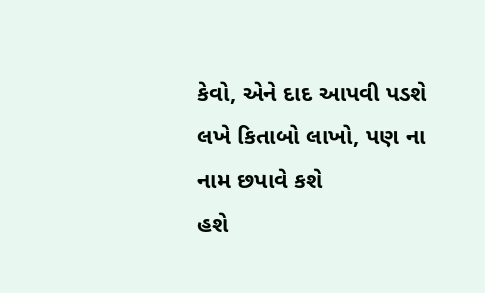કેવો, એને દાદ આપવી પડશે
લખે કિતાબો લાખો, પણ ના નામ છપાવે કશે
હશે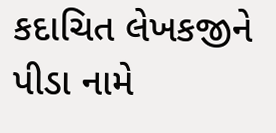કદાચિત લેખકજીને
પીડા નામે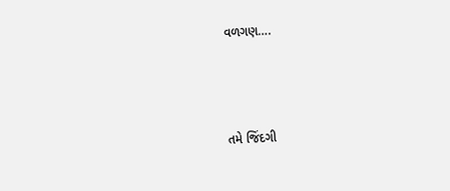વળગણ….



તમે જિંદગી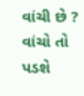વાંચી છે ?
વાંચો તો પડશે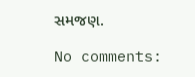સમજણ.

No comments: